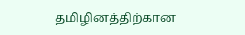தமிழினத்திற்கான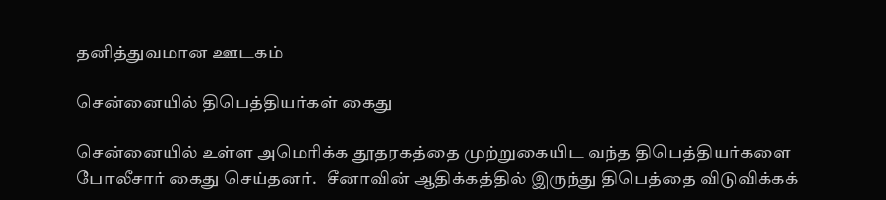தனித்துவமான ஊடகம்

சென்னையில் திபெத்தியர்கள் கைது

சென்னையில் உள்ள அமெரிக்க தூதரகத்தை முற்றுகையிட வந்த திபெத்தியர்களை போலீசார் கைது செய்தனர்.   சீனாவின் ஆதிக்கத்தில் இருந்து திபெத்தை விடுவிக்கக்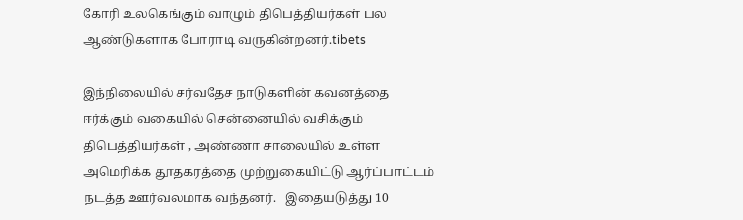கோரி உலகெங்கும் வாழும் திபெத்தியர்கள் பல ஆண்டுகளாக போராடி வருகின்றனர்.tibets

இந்நிலையில் சர்வதேச நாடுகளின் கவனத்தை ஈர்க்கும் வகையில் சென்னையில் வசிக்கும் திபெத்தியர்கள் , அண்ணா சாலையில் உள்ள அமெரிக்க தூதகரத்தை முற்றுகையிட்டு ஆர்ப்பாட்டம் நடத்த ஊர்வலமாக வந்தனர்.   இதையடுத்து 10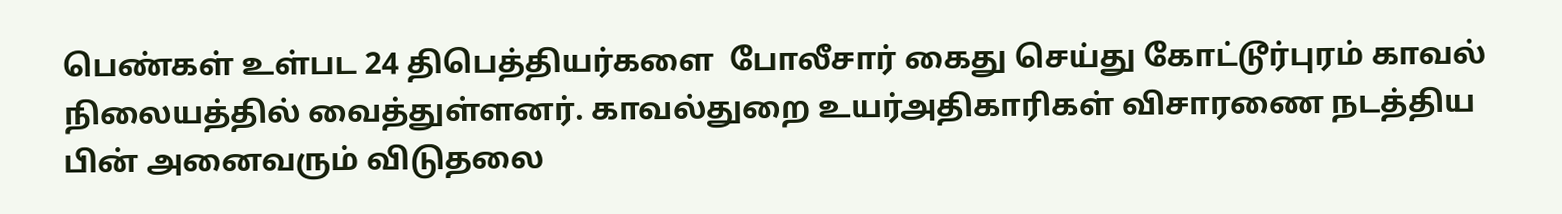பெண்கள் உள்பட 24 திபெத்தியர்களை  போலீசார் கைது செய்து கோட்டூர்புரம் காவல் நிலையத்தில் வைத்துள்ளனர். காவல்துறை உயர்அதிகாரிகள் விசாரணை நடத்திய பின் அனைவரும் விடுதலை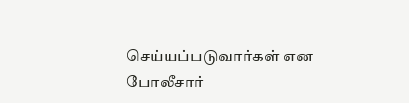செய்யப்படுவார்கள் என போலீசார்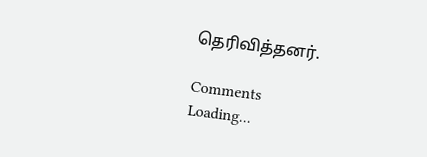தெரிவித்தனர்.

Comments
Loading...